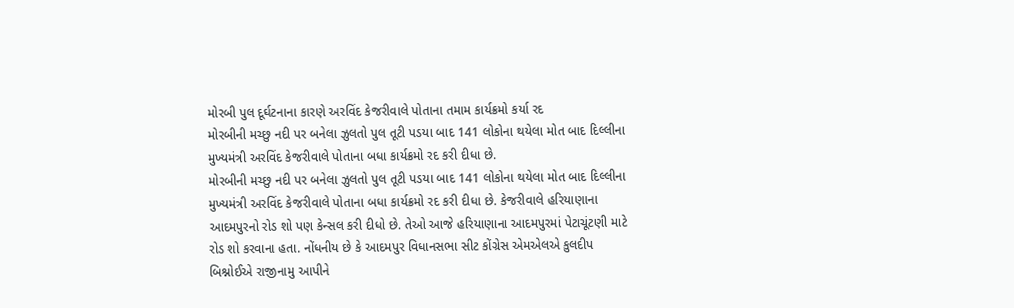મોરબી પુલ દૂર્ઘટનાના કારણે અરવિંદ કેજરીવાલે પોતાના તમામ કાર્યક્રમો કર્યા રદ
મોરબીની મચ્છુ નદી પર બનેલા ઝુલતો પુલ તૂટી પડયા બાદ 141 લોકોના થયેલા મોત બાદ દિલ્લીના મુખ્યમંત્રી અરવિંદ કેજરીવાલે પોતાના બધા કાર્યક્રમો રદ કરી દીધા છે.
મોરબીની મચ્છુ નદી પર બનેલા ઝુલતો પુલ તૂટી પડયા બાદ 141 લોકોના થયેલા મોત બાદ દિલ્લીના મુખ્યમંત્રી અરવિંદ કેજરીવાલે પોતાના બધા કાર્યક્રમો રદ કરી દીધા છે. કેજરીવાલે હરિયાણાના આદમપુરનો રોડ શો પણ કેન્સલ કરી દીધો છે. તેઓ આજે હરિયાણાના આદમપુરમાં પેટાચૂંટણી માટે રોડ શો કરવાના હતા. નોંધનીય છે કે આદમપુર વિધાનસભા સીટ કોંગ્રેસ એમએલએ કુલદીપ બિશ્નોઈએ રાજીનામુ આપીને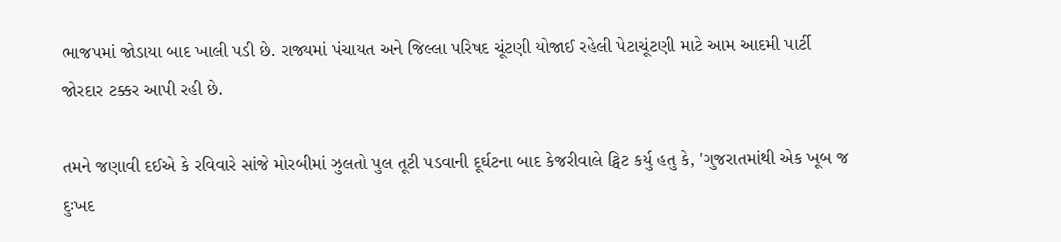ભાજપમાં જોડાયા બાદ ખાલી પડી છે. રાજ્યમાં પંચાયત અને જિલ્લા પરિષદ ચૂંટણી યોજાઈ રહેલી પેટાચૂંટણી માટે આમ આદમી પાર્ટી જોરદાર ટક્કર આપી રહી છે.

તમને જણાવી દઈએ કે રવિવારે સાંજે મોરબીમાં ઝુલતો પુલ તૂટી પડવાની દૂર્ઘટના બાદ કેજરીવાલે ટ્વિટ કર્યુ હતુ કે, 'ગુજરાતમાંથી એક ખૂબ જ દુઃખદ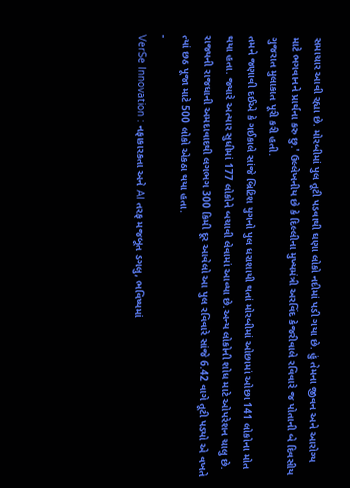સમાચાર આવી રહ્યા છે. મોરબીમાં પુલ તૂટી પડવાથી ઘણા લોકો નદીમાં પડી ગયા છે. હું તેમના જીવન અને આરોગ્ય માટે ભગવાનને પ્રાર્થના કરુ છુ.' ઉલ્લેખનીય છે કે દિલ્લીના મુખ્યમંત્રી અરવિંદ કેજરીવાલે રવિવારે જ પોતાની બે દિવસીય ગુજરાત મુલાકાત પૂરી કરી હતી.
તમને જણાવી દઈએ કે ગઈકાલે સાંજે બ્રિટિશ યુગનો પુલ ધરાશાયી થતાં મોરબીમાં ઓછામાં ઓછા 141 લોકોના મોત થયા હતા. જ્યારે અત્યાર સુધીમાં 177 લોકોને બચાવી લેવામાં આવ્યા છે.અન્ય લોકોની શોધ માટે ઓપરેશન ચાલુ છે. રાજ્યની રાજધાની અમદાવાદથી લગભગ 300 કિમી દૂર આવેલો આ પુલ રવિવારે સાંજે 6.42 વાગે તૂટી પડ્યો એ વખતે ત્યાં છઠ પૂજા માટે 500 લોકો એકઠા થયા હતા.
-
VerSe Innovation : નફાકારકતા અને AI તરફ મજબૂત ડગલુ, ભવિષ્યમાં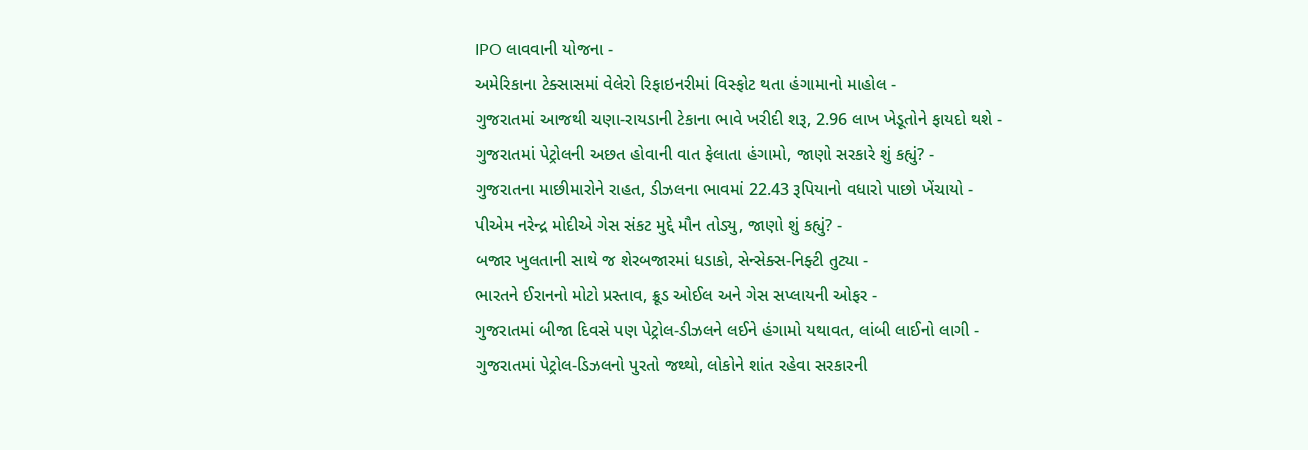IPO લાવવાની યોજના -
અમેરિકાના ટેક્સાસમાં વેલેરો રિફાઇનરીમાં વિસ્ફોટ થતા હંગામાનો માહોલ -
ગુજરાતમાં આજથી ચણા-રાયડાની ટેકાના ભાવે ખરીદી શરૂ, 2.96 લાખ ખેડૂતોને ફાયદો થશે -
ગુજરાતમાં પેટ્રોલની અછત હોવાની વાત ફેલાતા હંગામો, જાણો સરકારે શું કહ્યું? -
ગુજરાતના માછીમારોને રાહત, ડીઝલના ભાવમાં 22.43 રૂપિયાનો વધારો પાછો ખેંચાયો -
પીએમ નરેન્દ્ર મોદીએ ગેસ સંકટ મુદ્દે મૌન તોડ્યુ, જાણો શું કહ્યું? -
બજાર ખુલતાની સાથે જ શેરબજારમાં ધડાકો, સેન્સેક્સ-નિફ્ટી તુટ્યા -
ભારતને ઈરાનનો મોટો પ્રસ્તાવ, ક્રૂડ ઓઈલ અને ગેસ સપ્લાયની ઓફર -
ગુજરાતમાં બીજા દિવસે પણ પેટ્રોલ-ડીઝલને લઈને હંગામો યથાવત, લાંબી લાઈનો લાગી -
ગુજરાતમાં પેટ્રોલ-ડિઝલનો પુરતો જથ્થો, લોકોને શાંત રહેવા સરકારની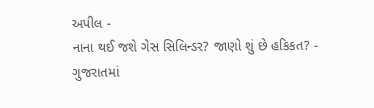અપીલ -
નાના થઈ જશે ગેસ સિલિન્ડર? જાણો શું છે હકિકત? -
ગુજરાતમાં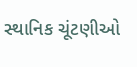સ્થાનિક ચૂંટણીઓ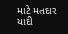માટે મતદાર યાદી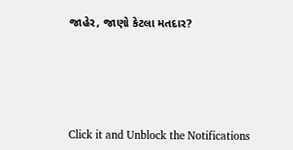જાહેર, જાણો કેટલા મતદાર?






Click it and Unblock the Notifications